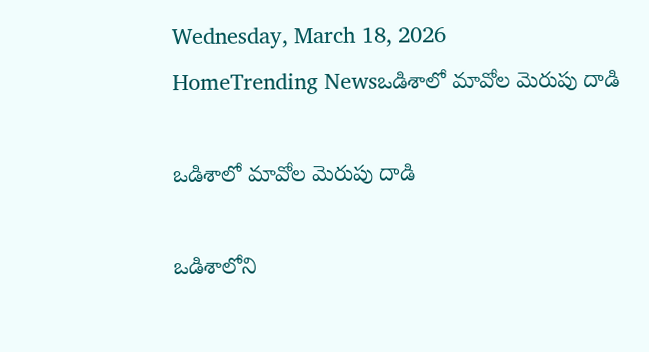Wednesday, March 18, 2026
HomeTrending Newsఒడిశాలో మావోల మెరుపు దాడి

ఒడిశాలో మావోల మెరుపు దాడి

ఒడిశాలోని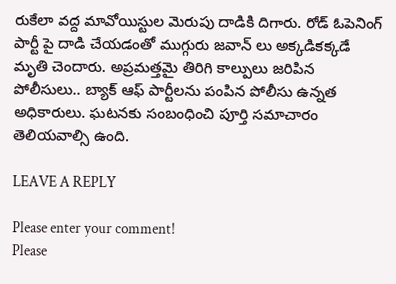రుకేలా వద్ద మావోయిస్టుల మెరుపు దాడికి దిగారు. రోడ్ ఓపెనింగ్ పార్టీ పై దాడి చేయడంతో ముగ్గురు జవాన్ లు అక్కడికక్కడే మృతి చెందారు. అప్రమత్తమై తిరిగి కాల్పులు జరిపిన పోలీసులు.. బ్యాక్ ఆఫ్ పార్టీలను పంపిన పోలీసు ఉన్నత అధికారులు. ఘటనకు సంబంధించి పూర్తి సమాచారం తెలియవాల్సి ఉంది.

LEAVE A REPLY

Please enter your comment!
Please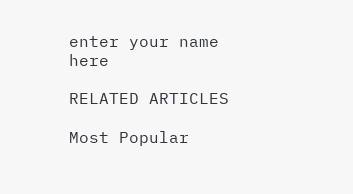enter your name here

RELATED ARTICLES

Most Popular